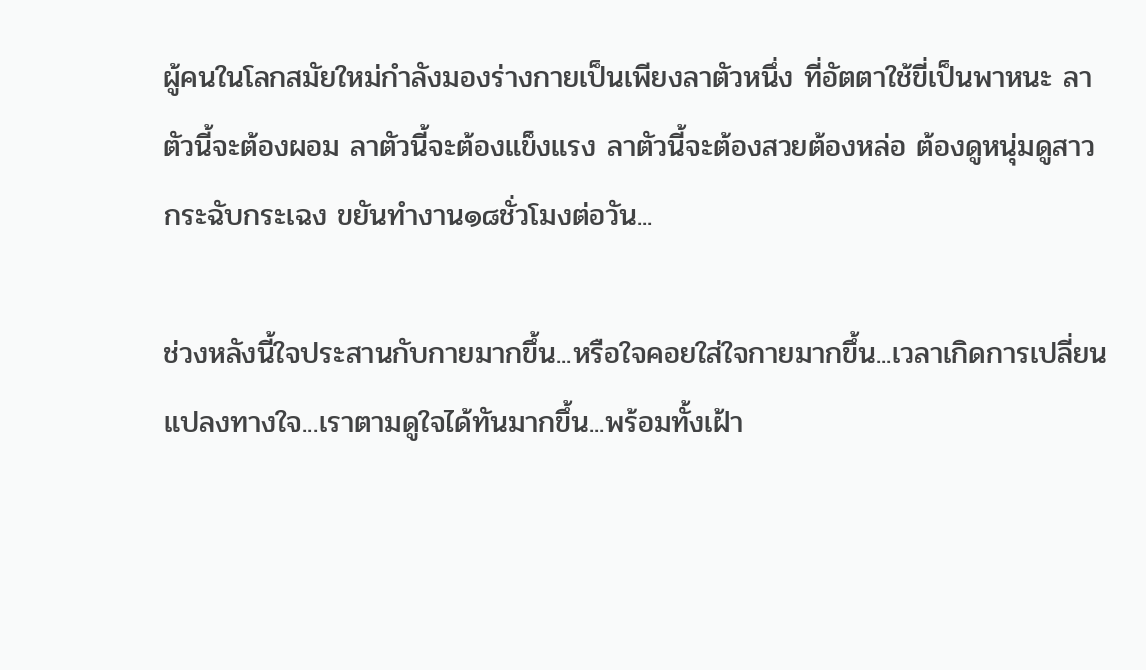ผู้คนในโลกสมัยใหม่กำลังมองร่างกายเป็นเพียงลาตัวหนึ่ง ที่อัตตาใช้ขี่เป็นพาหนะ ลาตัวนี้จะต้องผอม ลาตัวนี้จะต้องแข็งแรง ลาตัวนี้จะต้องสวยต้องหล่อ ต้องดูหนุ่มดูสาว กระฉับกระเฉง ขยันทำงาน๑๘ชั่วโมงต่อวัน...

ช่วงหลังนี้ใจประสานกับกายมากขึ้น...หรือใจคอยใส่ใจกายมากขึ้น...เวลาเกิดการเปลี่ยนแปลงทางใจ...เราตามดูใจได้ทันมากขึ้น...พร้อมทั้งเฝ้า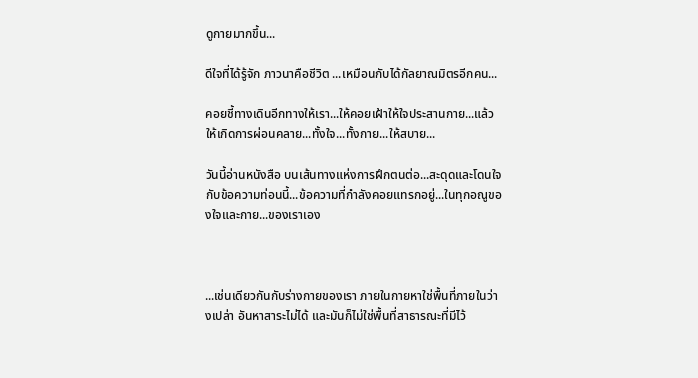ดูกายมากขึ้น...

ดีใจที่ได้รู้จัก ภาวนาคือชีวิต ...เหมือนกับได้กัลยาณมิตรอีกคน...

คอยชี้ทางเดินอีกทางให้เรา...ให้คอยเฝ้าให้ใจประสานกาย...แล้วให้เกิดการผ่อนคลาย...ทั้งใจ...ทั้งกาย...ให้สบาย...

วันนี้อ่านหนังสือ บนเส้นทางแห่งการฝึกตนต่อ...สะดุดและโดนใจกับข้อความท่อนนี้...ข้อความที่กำลังคอยแทรกอยู่...ในทุกอณูของใจและกาย...ของเราเอง



...เช่นเดียวกันกับร่างกายของเรา ภายในกายหาใช่พื้นที่ภายในว่างเปล่า อันหาสาระไม่ได้ และมันก็ไม่ใช่พื้นที่สาธารณะที่มีไว้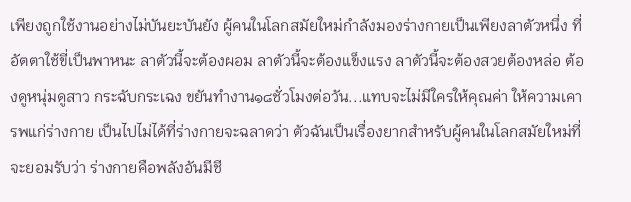เพียงถูกใช้งานอย่างไม่บันยะบันยัง ผู้คนในโลกสมัยใหม่กำลังมองร่างกายเป็นเพียงลาตัวหนึ่ง ที่อัตตาใช้ขี่เป็นพาหนะ ลาตัวนี้จะต้องผอม ลาตัวนี้จะต้องแข็งแรง ลาตัวนี้จะต้องสวยต้องหล่อ ต้องดูหนุ่มดูสาว กระฉับกระเฉง ขยันทำงาน๑๘ชั่วโมงต่อวัน...แทบจะไม่มีใครให้คุณค่า ให้ความเคารพแก่ร่างกาย เป็นไปไม่ได้ที่ร่างกายจะฉลาดว่า ตัวฉันเป็นเรื่องยากสำหรับผู้คนในโลกสมัยใหม่ที่จะยอมรับว่า ร่างกายคือพลังอันมีชี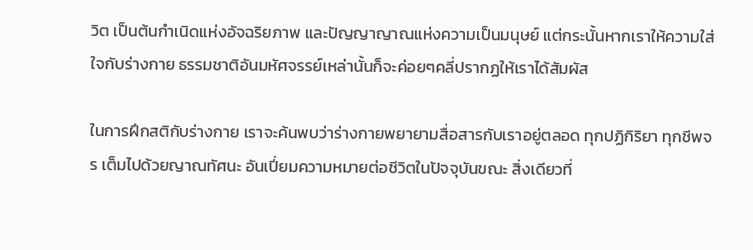วิต เป็นต้นกำเนิดแห่งอัจฉริยภาพ และปัญญาญาณแห่งความเป็นมนุษย์ แต่กระนั้นหากเราให้ความใส่ใจกับร่างกาย ธรรมชาติอันมหัศจรรย์เหล่านั้นก็จะค่อยๆคลี่ปรากฏให้เราได้สัมผัส

ในการฝึกสติกับร่างกาย เราจะค้นพบว่าร่างกายพยายามสื่อสารกับเราอยู่ตลอด ทุกปฏิกิริยา ทุกชีพจร เต็มไปด้วยญาณทัศนะ อันเปี่ยมความหมายต่อชีวิตในปัจจุบันขณะ สิ่งเดียวที่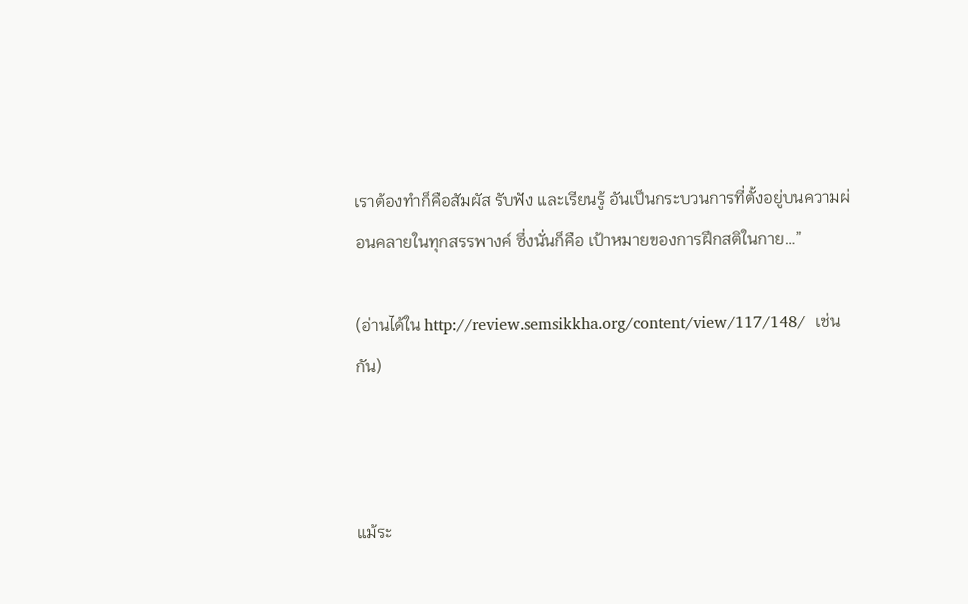เราต้องทำก็คือสัมผัส รับฟัง และเรียนรู้ อันเป็นกระบวนการที่ตั้งอยู่บนความผ่อนคลายในทุกสรรพางค์ ซึ่งนั่นก็คือ เป้าหมายของการฝึกสติในกาย…”

(อ่านได้ใน http://review.semsikkha.org/content/view/117/148/  เช่นกัน)



แม้ระ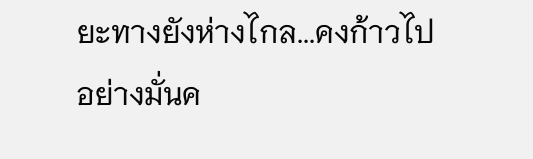ยะทางยังห่างไกล...คงก้าวไป อย่างมั่นค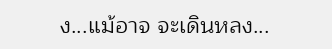ง...แม้อาจ จะเดินหลง...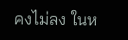คงไม่ลง ในห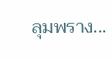ลุมพราง...